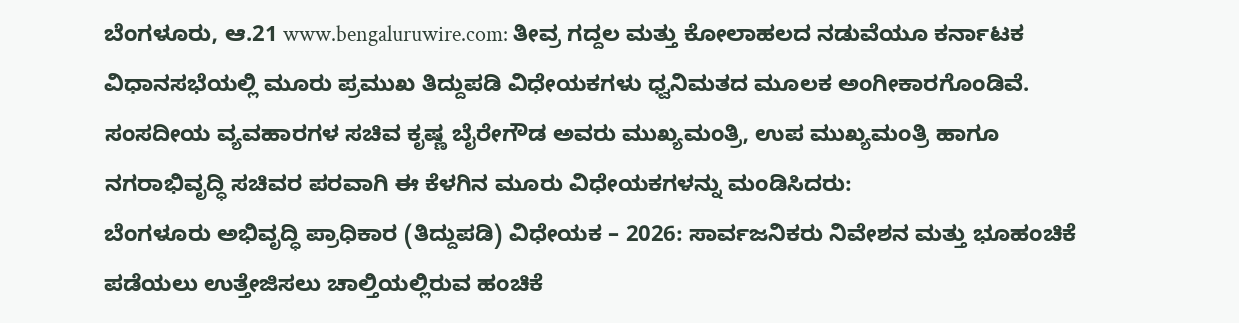ಬೆಂಗಳೂರು, ಆ.21 www.bengaluruwire.com: ತೀವ್ರ ಗದ್ದಲ ಮತ್ತು ಕೋಲಾಹಲದ ನಡುವೆಯೂ ಕರ್ನಾಟಕ ವಿಧಾನಸಭೆಯಲ್ಲಿ ಮೂರು ಪ್ರಮುಖ ತಿದ್ದುಪಡಿ ವಿಧೇಯಕಗಳು ಧ್ವನಿಮತದ ಮೂಲಕ ಅಂಗೀಕಾರಗೊಂಡಿವೆ.
ಸಂಸದೀಯ ವ್ಯವಹಾರಗಳ ಸಚಿವ ಕೃಷ್ಣ ಬೈರೇಗೌಡ ಅವರು ಮುಖ್ಯಮಂತ್ರಿ, ಉಪ ಮುಖ್ಯಮಂತ್ರಿ ಹಾಗೂ ನಗರಾಭಿವೃದ್ಧಿ ಸಚಿವರ ಪರವಾಗಿ ಈ ಕೆಳಗಿನ ಮೂರು ವಿಧೇಯಕಗಳನ್ನು ಮಂಡಿಸಿದರು:
ಬೆಂಗಳೂರು ಅಭಿವೃದ್ಧಿ ಪ್ರಾಧಿಕಾರ (ತಿದ್ದುಪಡಿ) ವಿಧೇಯಕ – 2026: ಸಾರ್ವಜನಿಕರು ನಿವೇಶನ ಮತ್ತು ಭೂಹಂಚಿಕೆ ಪಡೆಯಲು ಉತ್ತೇಜಿಸಲು ಚಾಲ್ತಿಯಲ್ಲಿರುವ ಹಂಚಿಕೆ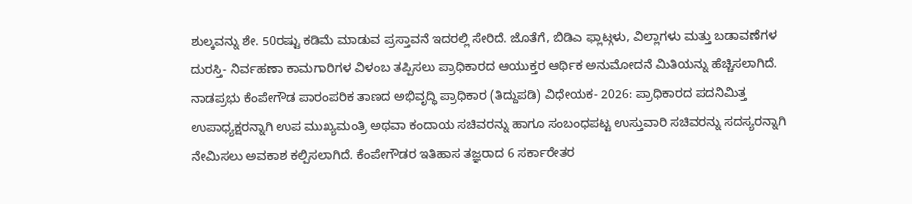ಶುಲ್ಕವನ್ನು ಶೇ. 50ರಷ್ಟು ಕಡಿಮೆ ಮಾಡುವ ಪ್ರಸ್ತಾವನೆ ಇದರಲ್ಲಿ ಸೇರಿದೆ. ಜೊತೆಗೆ, ಬಿಡಿಎ ಫ್ಲಾಟ್ಗಳು, ವಿಲ್ಲಾಗಳು ಮತ್ತು ಬಡಾವಣೆಗಳ ದುರಸ್ತಿ- ನಿರ್ವಹಣಾ ಕಾಮಗಾರಿಗಳ ವಿಳಂಬ ತಪ್ಪಿಸಲು ಪ್ರಾಧಿಕಾರದ ಆಯುಕ್ತರ ಆರ್ಥಿಕ ಅನುಮೋದನೆ ಮಿತಿಯನ್ನು ಹೆಚ್ಚಿಸಲಾಗಿದೆ.
ನಾಡಪ್ರಭು ಕೆಂಪೇಗೌಡ ಪಾರಂಪರಿಕ ತಾಣದ ಅಭಿವೃದ್ಧಿ ಪ್ರಾಧಿಕಾರ (ತಿದ್ದುಪಡಿ) ವಿಧೇಯಕ- 2026: ಪ್ರಾಧಿಕಾರದ ಪದನಿಮಿತ್ತ ಉಪಾಧ್ಯಕ್ಷರನ್ನಾಗಿ ಉಪ ಮುಖ್ಯಮಂತ್ರಿ ಅಥವಾ ಕಂದಾಯ ಸಚಿವರನ್ನು ಹಾಗೂ ಸಂಬಂಧಪಟ್ಟ ಉಸ್ತುವಾರಿ ಸಚಿವರನ್ನು ಸದಸ್ಯರನ್ನಾಗಿ ನೇಮಿಸಲು ಅವಕಾಶ ಕಲ್ಪಿಸಲಾಗಿದೆ. ಕೆಂಪೇಗೌಡರ ಇತಿಹಾಸ ತಜ್ಞರಾದ 6 ಸರ್ಕಾರೇತರ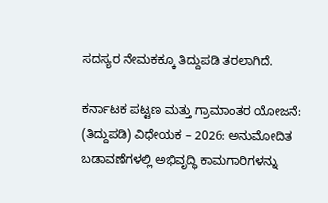ಸದಸ್ಯರ ನೇಮಕಕ್ಕೂ ತಿದ್ದುಪಡಿ ತರಲಾಗಿದೆ.

ಕರ್ನಾಟಕ ಪಟ್ಟಣ ಮತ್ತು ಗ್ರಾಮಾಂತರ ಯೋಜನೆ: (ತಿದ್ದುಪಡಿ) ವಿಧೇಯಕ – 2026: ಅನುಮೋದಿತ ಬಡಾವಣೆಗಳಲ್ಲಿ ಅಭಿವೃದ್ಧಿ ಕಾಮಗಾರಿಗಳನ್ನು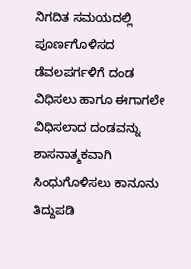ನಿಗದಿತ ಸಮಯದಲ್ಲಿ ಪೂರ್ಣಗೊಳಿಸದ ಡೆವಲಪರ್ಗಳಿಗೆ ದಂಡ ವಿಧಿಸಲು ಹಾಗೂ ಈಗಾಗಲೇ ವಿಧಿಸಲಾದ ದಂಡವನ್ನು ಶಾಸನಾತ್ಮಕವಾಗಿ ಸಿಂಧುಗೊಳಿಸಲು ಕಾನೂನು ತಿದ್ದುಪಡಿ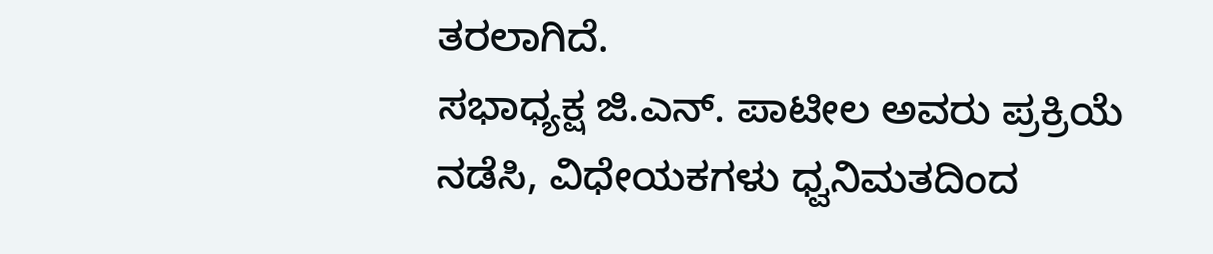ತರಲಾಗಿದೆ.
ಸಭಾಧ್ಯಕ್ಷ ಜಿ.ಎನ್. ಪಾಟೀಲ ಅವರು ಪ್ರಕ್ರಿಯೆ ನಡೆಸಿ, ವಿಧೇಯಕಗಳು ಧ್ವನಿಮತದಿಂದ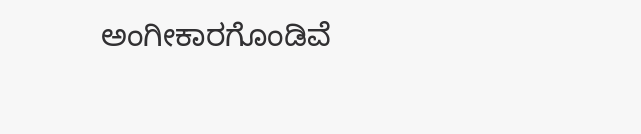ಅಂಗೀಕಾರಗೊಂಡಿವೆ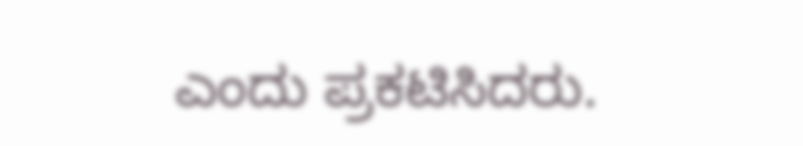ಎಂದು ಪ್ರಕಟಿಸಿದರು.